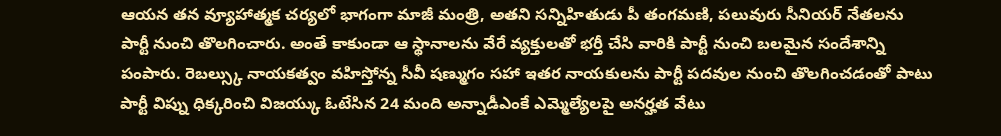ఆయన తన వ్యూహాత్మక చర్యలో భాగంగా మాజీ మంత్రి, అతని సన్నిహితుడు పీ తంగమణి, పలువురు సీనియర్ నేతలను పార్టీ నుంచి తొలగించారు. అంతే కాకుండా ఆ స్థానాలను వేరే వ్యక్తులతో భర్తీ చేసి వారికి పార్టీ నుంచి బలమైన సందేశాన్ని పంపారు. రెబల్స్కు నాయకత్వం వహిస్తోన్న సీవీ షణ్ముగం సహా ఇతర నాయకులను పార్టీ పదవుల నుంచి తొలగించడంతో పాటు పార్టీ విప్ను ధిక్కరించి విజయ్కు ఓటేసిన 24 మంది అన్నాడీఎంకే ఎమ్మెల్యేలపై అనర్హత వేటు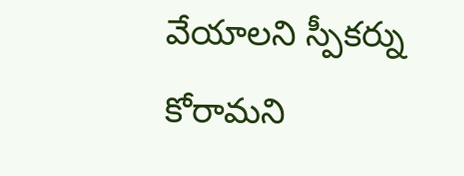వేయాలని స్పీకర్ను కోరామని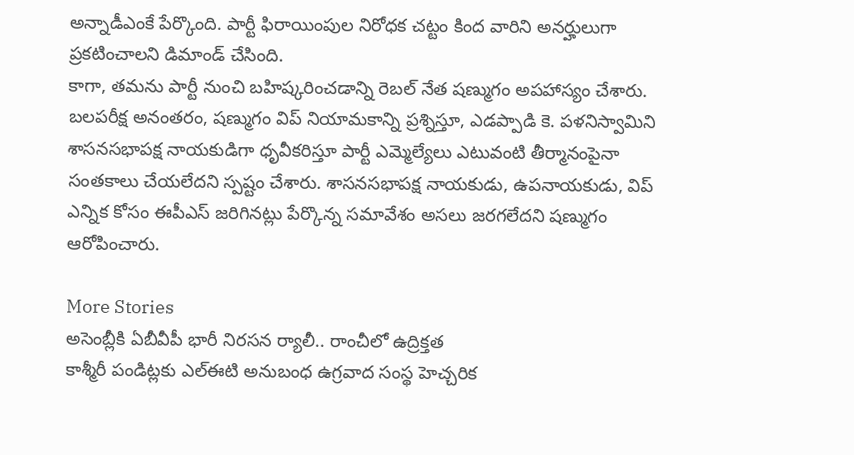అన్నాడీఎంకే పేర్కొంది. పార్టీ ఫిరాయింపుల నిరోధక చట్టం కింద వారిని అనర్హులుగా ప్రకటించాలని డిమాండ్ చేసింది.
కాగా, తమను పార్టీ నుంచి బహిష్కరించడాన్ని రెబల్ నేత షణ్ముగం అపహాస్యం చేశారు. బలపరీక్ష అనంతరం, షణ్ముగం విప్ నియామకాన్ని ప్రశ్నిస్తూ, ఎడప్పాడి కె. పళనిస్వామిని శాసనసభాపక్ష నాయకుడిగా ధృవీకరిస్తూ పార్టీ ఎమ్మెల్యేలు ఎటువంటి తీర్మానంపైనా సంతకాలు చేయలేదని స్పష్టం చేశారు. శాసనసభాపక్ష నాయకుడు, ఉపనాయకుడు, విప్ ఎన్నిక కోసం ఈపీఎస్ జరిగినట్లు పేర్కొన్న సమావేశం అసలు జరగలేదని షణ్ముగం ఆరోపించారు.

More Stories
అసెంబ్లీకి ఏబీవీపీ భారీ నిరసన ర్యాలీ.. రాంచీలో ఉద్రిక్తత
కాశ్మీరీ పండిట్లకు ఎల్ఈటి అనుబంధ ఉగ్రవాద సంస్థ హెచ్చరిక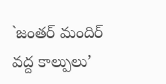`జంతర్ మందిర్ వద్ద కాల్పులు’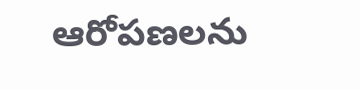ఆరోపణలను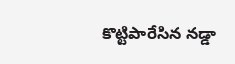కొట్టిపారేసిన నడ్డా